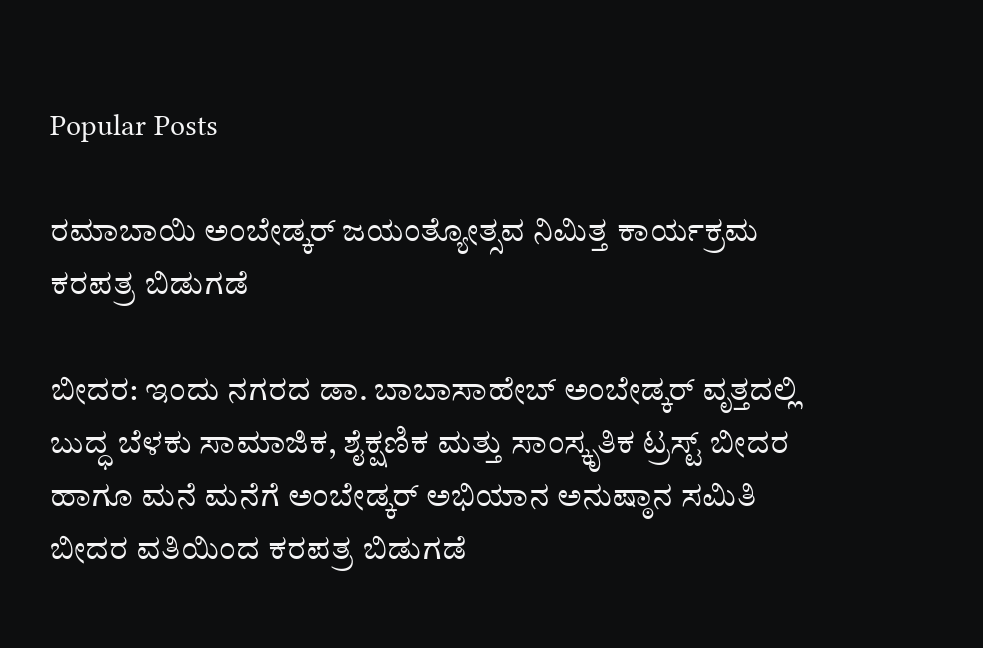Popular Posts

ರಮಾಬಾಯಿ ಅಂಬೇಡ್ಕರ್ ಜಯಂತ್ಯೋತ್ಸವ ನಿಮಿತ್ತ ಕಾರ್ಯಕ್ರಮ ಕರಪತ್ರ ಬಿಡುಗಡೆ

ಬೀದರ: ಇಂದು ನಗರದ ಡಾ. ಬಾಬಾಸಾಹೇಬ್ ಅಂಬೇಡ್ಕರ್ ವೃತ್ತದಲ್ಲಿ ಬುದ್ಧ ಬೆಳಕು ಸಾಮಾಜಿಕ, ಶೈಕ್ಷಣಿಕ ಮತ್ತು ಸಾಂಸ್ಕೃತಿಕ ಟ್ರಸ್ಟ್ ಬೀದರ ಹಾಗೂ ಮನೆ ಮನೆಗೆ ಅಂಬೇಡ್ಕರ್ ಅಭಿಯಾನ ಅನುಷ್ಠಾನ ಸಮಿತಿ ಬೀದರ ವತಿಯಿಂದ ಕರಪತ್ರ ಬಿಡುಗಡೆ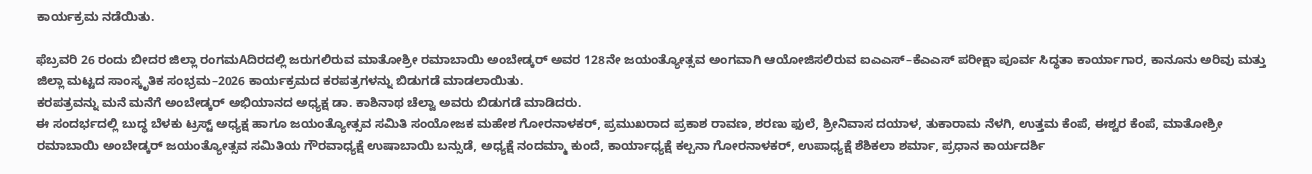ಕಾರ್ಯಕ್ರಮ ನಡೆಯಿತು.

ಫೆಬ್ರವರಿ 26 ರಂದು ಬೀದರ ಜಿಲ್ಲಾ ರಂಗಮAದಿರದಲ್ಲಿ ಜರುಗಲಿರುವ ಮಾತೋಶ್ರೀ ರಮಾಬಾಯಿ ಅಂಬೇಡ್ಕರ್ ಅವರ 128ನೇ ಜಯಂತ್ಯೋತ್ಸವ ಅಂಗವಾಗಿ ಆಯೋಜಿಸಲಿರುವ ಐಎಎಸ್–ಕೆಎಎಸ್ ಪರೀಕ್ಷಾ ಪೂರ್ವ ಸಿದ್ಧತಾ ಕಾರ್ಯಾಗಾರ, ಕಾನೂನು ಅರಿವು ಮತ್ತು ಜಿಲ್ಲಾ ಮಟ್ಟದ ಸಾಂಸ್ಕೃತಿಕ ಸಂಭ್ರಮ–2026 ಕಾರ್ಯಕ್ರಮದ ಕರಪತ್ರಗಳನ್ನು ಬಿಡುಗಡೆ ಮಾಡಲಾಯಿತು.
ಕರಪತ್ರವನ್ನು ಮನೆ ಮನೆಗೆ ಅಂಬೇಡ್ಕರ್ ಅಭಿಯಾನದ ಅಧ್ಯಕ್ಷ ಡಾ. ಕಾಶಿನಾಥ ಚೆಲ್ವಾ ಅವರು ಬಿಡುಗಡೆ ಮಾಡಿದರು.
ಈ ಸಂದರ್ಭದಲ್ಲಿ ಬುದ್ಧ ಬೆಳಕು ಟ್ರಸ್ಟ್ ಅಧ್ಯಕ್ಷ ಹಾಗೂ ಜಯಂತ್ಯೋತ್ಸವ ಸಮಿತಿ ಸಂಯೋಜಕ ಮಹೇಶ ಗೋರನಾಳಕರ್, ಪ್ರಮುಖರಾದ ಪ್ರಕಾಶ ರಾವಣ, ಶರಣು ಫುಲೆ, ಶ್ರೀನಿವಾಸ ದಯಾಳ, ತುಕಾರಾಮ ನೆಳಗಿ, ಉತ್ತಮ ಕೆಂಪೆ, ಈಶ್ವರ ಕೆಂಪೆ, ಮಾತೋಶ್ರೀ ರಮಾಬಾಯಿ ಅಂಬೇಡ್ಕರ್ ಜಯಂತ್ಯೋತ್ಸವ ಸಮಿತಿಯ ಗೌರವಾಧ್ಯಕ್ಷೆ ಉಷಾಬಾಯಿ ಬನ್ಸುಡೆ, ಅಧ್ಯಕ್ಷೆ ನಂದಮ್ಮಾ ಕುಂದೆ, ಕಾರ್ಯಾಧ್ಯಕ್ಷೆ ಕಲ್ಪನಾ ಗೋರನಾಳಕರ್, ಉಪಾಧ್ಯಕ್ಷೆ ಶೆಶಿಕಲಾ ಶರ್ಮಾ, ಪ್ರಧಾನ ಕಾರ್ಯದರ್ಶಿ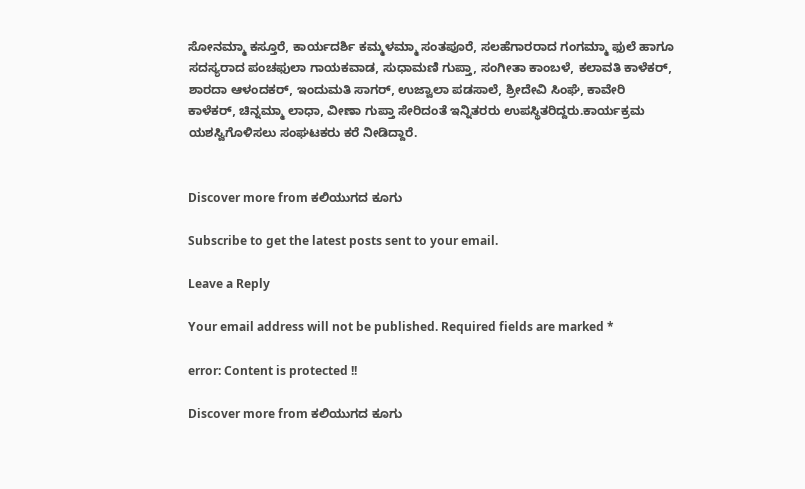ಸೋನಮ್ಮಾ ಕಸ್ತೂರೆ, ಕಾರ್ಯದರ್ಶಿ ಕಮ್ಮಳಮ್ಮಾ ಸಂತಪೂರೆ, ಸಲಹೆಗಾರರಾದ ಗಂಗಮ್ಮಾ ಫುಲೆ ಹಾಗೂ ಸದಸ್ಯರಾದ ಪಂಚಫುಲಾ ಗಾಯಕವಾಡ, ಸುಧಾಮಣಿ ಗುಪ್ತಾ, ಸಂಗೀತಾ ಕಾಂಬಳೆ, ಕಲಾವತಿ ಕಾಳೆಕರ್, ಶಾರದಾ ಆಳಂದಕರ್, ಇಂದುಮತಿ ಸಾಗರ್, ಉಜ್ವಾಲಾ ಪಡಸಾಲೆ, ಶ್ರೀದೇವಿ ಸಿಂಘೆ, ಕಾವೇರಿ ಕಾಳೆಕರ್, ಚಿನ್ನಮ್ಮಾ ಲಾಧಾ, ವೀಣಾ ಗುಪ್ತಾ ಸೇರಿದಂತೆ ಇನ್ನಿತರರು ಉಪಸ್ಥಿತರಿದ್ದರು.ಕಾರ್ಯಕ್ರಮ ಯಶಸ್ವಿಗೊಳಿಸಲು ಸಂಘಟಕರು ಕರೆ ನೀಡಿದ್ದಾರೆ.


Discover more from ಕಲಿಯುಗದ ಕೂಗು

Subscribe to get the latest posts sent to your email.

Leave a Reply

Your email address will not be published. Required fields are marked *

error: Content is protected !!

Discover more from ಕಲಿಯುಗದ ಕೂಗು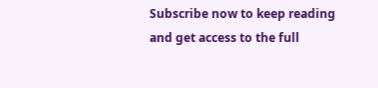Subscribe now to keep reading and get access to the full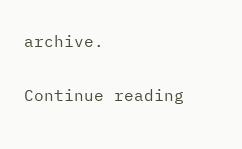archive.

Continue reading